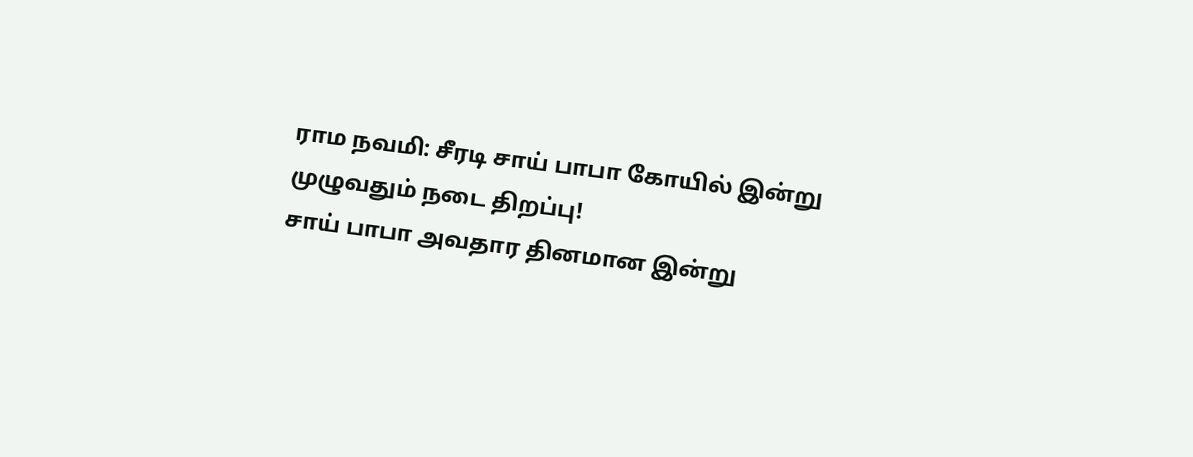ராம நவமி: சீரடி சாய் பாபா கோயில் இன்று முழுவதும் நடை திறப்பு!
சாய் பாபா அவதார தினமான இன்று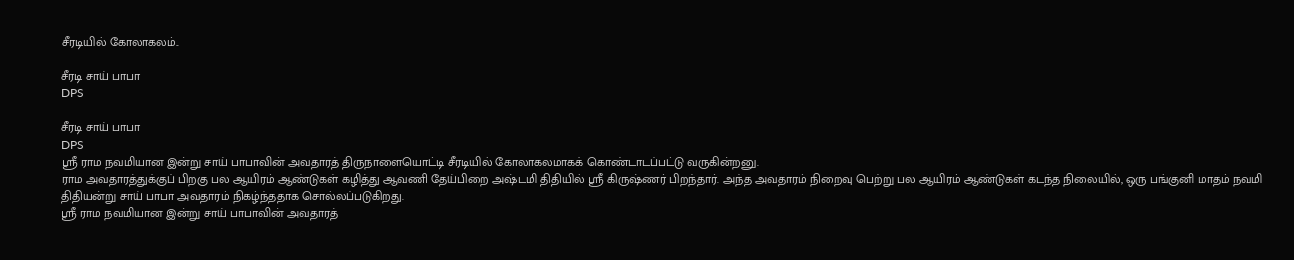சீரடியில் கோலாகலம்..

சீரடி சாய் பாபா
DPS

சீரடி சாய் பாபா
DPS
ஸ்ரீ ராம நவமியான இன்று சாய் பாபாவின் அவதாரத் திருநாளையொட்டி சீரடியில் கோலாகலமாகக் கொண்டாடப்பட்டு வருகின்றனு.
ராம அவதாரத்துக்குப் பிறகு பல ஆயிரம் ஆண்டுகள் கழித்து ஆவணி தேய்பிறை அஷ்டமி திதியில் ஸ்ரீ கிருஷ்ணர் பிறந்தார். அந்த அவதாரம் நிறைவு பெற்று பல ஆயிரம் ஆண்டுகள் கடந்த நிலையில், ஒரு பங்குனி மாதம் நவமி திதியன்று சாய் பாபா அவதாரம் நிகழ்ந்ததாக சொல்லப்படுகிறது.
ஸ்ரீ ராம நவமியான இன்று சாய் பாபாவின் அவதாரத்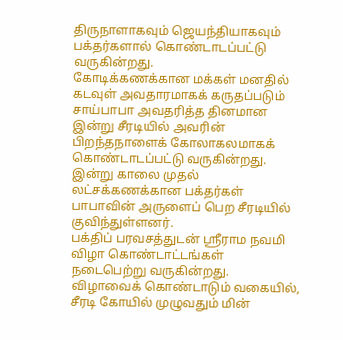திருநாளாகவும் ஜெயந்தியாகவும் பக்தர்களால் கொண்டாடப்பட்டு வருகின்றது.
கோடிக்கணக்கான மக்கள் மனதில் கடவுள் அவதாரமாகக் கருதப்படும் சாய்பாபா அவதரித்த தினமான இன்று சீரடியில் அவரின் பிறந்தநாளைக் கோலாகலமாகக் கொண்டாடப்பட்டு வருகின்றது. இன்று காலை முதல் லட்சக்கணக்கான பக்தர்கள் பாபாவின் அருளைப் பெற சீரடியில் குவிந்துள்ளனர்.
பக்திப் பரவசத்துடன் ஸ்ரீராம நவமி விழா கொண்டாட்டங்கள் நடைபெற்று வருகின்றது. விழாவைக் கொண்டாடும் வகையில், சீரடி கோயில் முழுவதும் மின்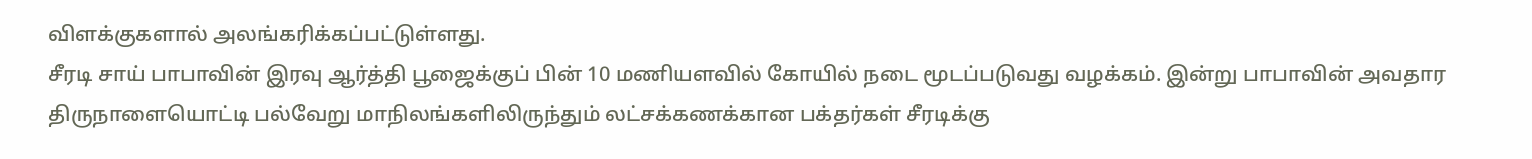விளக்குகளால் அலங்கரிக்கப்பட்டுள்ளது.
சீரடி சாய் பாபாவின் இரவு ஆர்த்தி பூஜைக்குப் பின் 10 மணியளவில் கோயில் நடை மூடப்படுவது வழக்கம். இன்று பாபாவின் அவதார திருநாளையொட்டி பல்வேறு மாநிலங்களிலிருந்தும் லட்சக்கணக்கான பக்தர்கள் சீரடிக்கு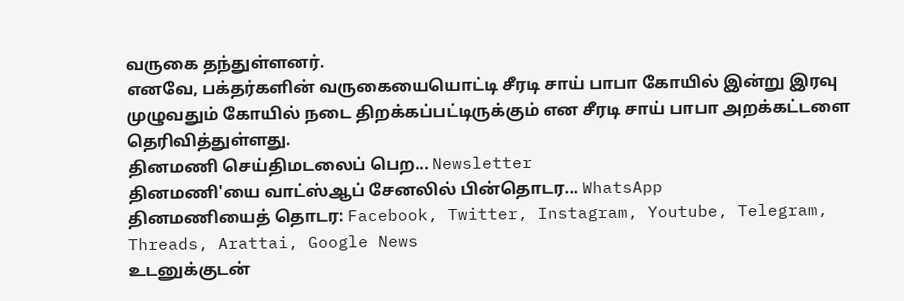வருகை தந்துள்ளனர்.
எனவே, பக்தர்களின் வருகையையொட்டி சீரடி சாய் பாபா கோயில் இன்று இரவு முழுவதும் கோயில் நடை திறக்கப்பட்டிருக்கும் என சீரடி சாய் பாபா அறக்கட்டளை தெரிவித்துள்ளது.
தினமணி செய்திமடலைப் பெற... Newsletter
தினமணி'யை வாட்ஸ்ஆப் சேனலில் பின்தொடர... WhatsApp
தினமணியைத் தொடர: Facebook, Twitter, Instagram, Youtube, Telegram, Threads, Arattai, Google News
உடனுக்குடன்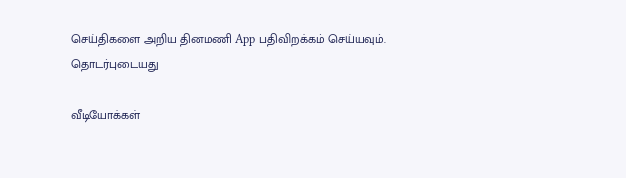செய்திகளை அறிய தினமணி App பதிவிறக்கம் செய்யவும்.
தொடர்புடையது

வீடியோக்கள்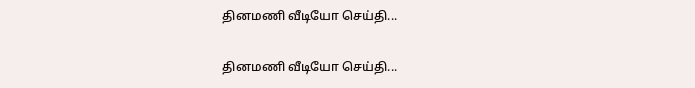தினமணி வீடியோ செய்தி...

தினமணி வீடியோ செய்தி...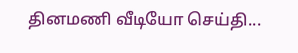தினமணி வீடியோ செய்தி...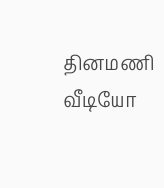தினமணி வீடியோ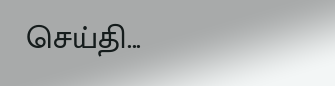செய்தி...